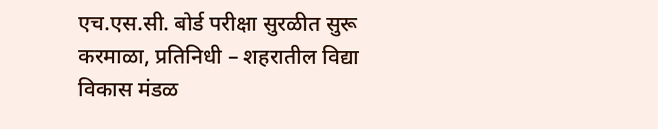एच.एस.सी. बोर्ड परीक्षा सुरळीत सुरू
करमाळा, प्रतिनिधी – शहरातील विद्या विकास मंडळ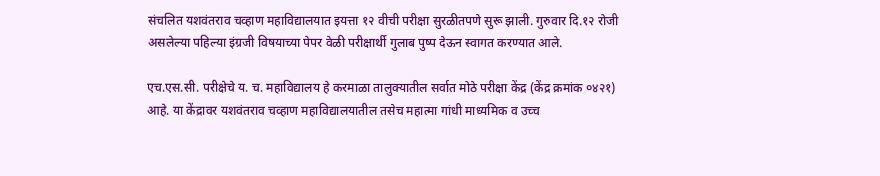संचलित यशवंतराव चव्हाण महाविद्यालयात इयत्ता १२ वीची परीक्षा सुरळीतपणे सुरू झाली. गुरुवार दि.१२ रोजी असलेल्या पहिल्या इंग्रजी विषयाच्या पेपर वेळी परीक्षार्थी गुलाब पुष्प देऊन स्वागत करण्यात आले.

एच.एस.सी. परीक्षेचे य. च. महाविद्यालय हे करमाळा तालुक्यातील सर्वात मोठे परीक्षा केंद्र (केंद्र क्रमांक ०४२१) आहे. या केंद्रावर यशवंतराव चव्हाण महाविद्यालयातील तसेच महात्मा गांधी माध्यमिक व उच्च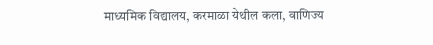माध्यमिक विद्यालय, करमाळा येथील कला, वाणिज्य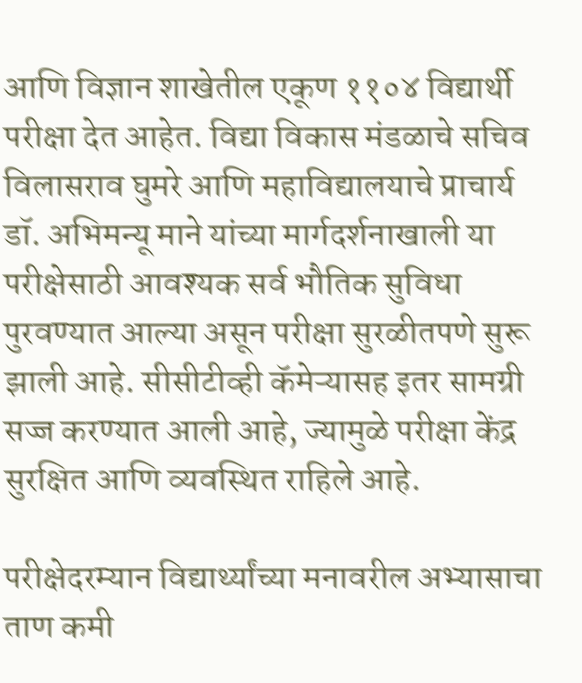आणि विज्ञान शाखेतील एकूण ११०४ विद्यार्थी परीक्षा देत आहेत. विद्या विकास मंडळाचे सचिव विलासराव घुमरे आणि महाविद्यालयाचे प्राचार्य डॉ. अभिमन्यू माने यांच्या मार्गदर्शनाखाली या परीक्षेसाठी आवश्यक सर्व भौतिक सुविधा पुरवण्यात आल्या असून परीक्षा सुरळीतपणे सुरू झाली आहे. सीसीटीव्ही कॅमेऱ्यासह इतर सामग्री सज्ज करण्यात आली आहे, ज्यामुळे परीक्षा केंद्र सुरक्षित आणि व्यवस्थित राहिले आहे.

परीक्षेदरम्यान विद्यार्थ्यांच्या मनावरील अभ्यासाचा ताण कमी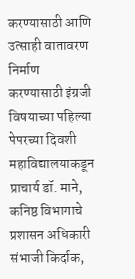करण्यासाठी आणि उत्साही वातावरण निर्माण करण्यासाठी इंग्रजी विषयाच्या पहिल्या पेपरच्या दिवशी महाविद्यालयाकडून प्राचार्य डॉ. माने, कनिष्ठ विभागाचे प्रशासन अधिकारी संभाजी किर्दाक,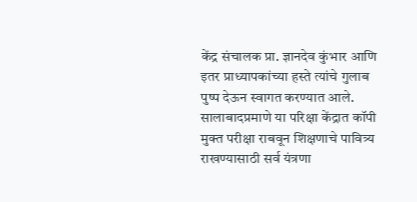केंद्र संचालक प्रा. ज्ञानदेव कुंभार आणि इतर प्राध्यापकांच्या हस्ते त्यांचे गुलाब पुष्प देऊन स्वागत करण्यात आले. सालाबादप्रमाणे या परिक्षा केंद्रात कॉपी मुक्त परीक्षा राबवून शिक्षणाचे पावित्र्य राखण्यासाठी सर्व यंत्रणा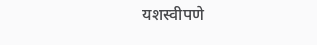यशस्वीपणे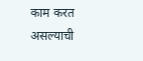काम करत असल्याची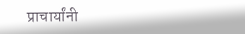प्राचार्यांनी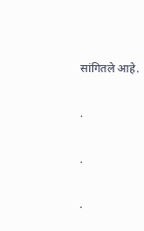सांगितले आहे.

.

.

.